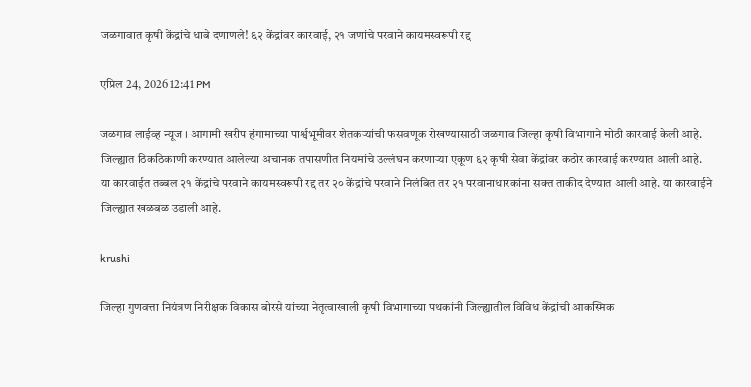जळगावात कृषी केंद्रांचे धाबे दणाणले! ६२ केंद्रांवर कारवाई, २१ जणांचे परवाने कायमस्वरूपी रद्द

एप्रिल 24, 2026 12:41 PM

जळगाव लाईव्ह न्यूज । आगामी खरीप हंगामाच्या पार्श्वभूमीवर शेतकऱ्यांची फसवणूक रोखण्यासाठी जळगाव जिल्हा कृषी विभागाने मोठी कारवाई केली आहे. जिल्ह्यात ठिकठिकाणी करण्यात आलेल्या अचानक तपासणीत नियमांचे उल्लंघन करणाऱ्या एकूण ६२ कृषी सेवा केंद्रांवर कठोर कारवाई करण्यात आली आहे. या कारवाईत तब्बल २१ केंद्रांचे परवाने कायमस्वरूपी रद्द तर २० केंद्रांचे परवाने निलंबित तर २१ परवानाधारकांना सक्त ताकीद देण्यात आली आहे. या कारवाईने जिल्ह्यात खळबळ उडाली आहे.

krushi

जिल्हा गुणवत्ता नियंत्रण निरीक्षक विकास बोरसे यांच्या नेतृत्वाखाली कृषी विभागाच्या पथकांनी जिल्ह्यातील विविध केंद्रांची आकस्मिक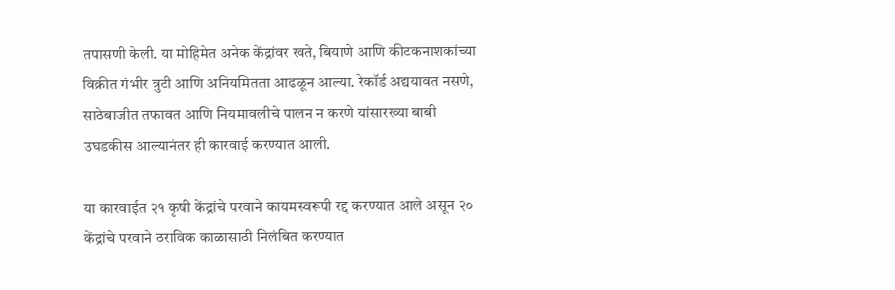तपासणी केली. या मोहिमेत अनेक केंद्रांवर खते, बियाणे आणि कीटकनाशकांच्या विक्रीत गंभीर त्रुटी आणि अनियमितता आढळून आल्या. रेकॉर्ड अद्ययावत नसणे, साठेबाजीत तफावत आणि नियमावलीचे पालन न करणे यांसारख्या बाबी उघडकीस आल्यानंतर ही कारवाई करण्यात आली.

या कारवाईत २१ कृषी केंद्रांचे परवाने कायमस्वरूपी रद्द करण्यात आले असून २० केंद्रांचे परवाने ठराविक काळासाठी निलंबित करण्यात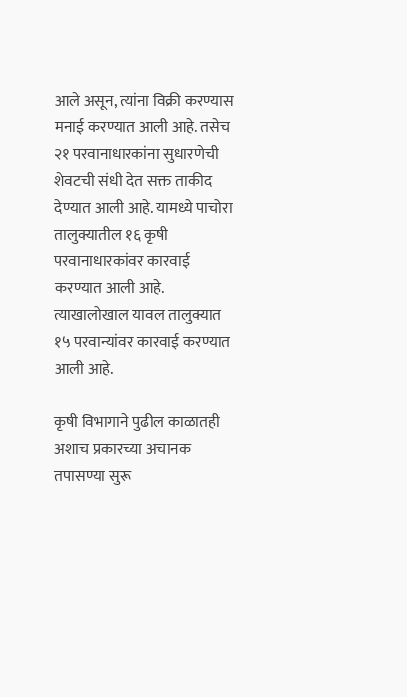आले असून, त्यांना विक्री करण्यास मनाई करण्यात आली आहे. तसेच २१ परवानाधारकांना सुधारणेची शेवटची संधी देत सक्त ताकीद देण्यात आली आहे. यामध्ये पाचोरा तालुक्यातील १६ कृषी परवानाधारकांवर कारवाई करण्यात आली आहे. त्याखालोखाल यावल तालुक्यात १५ परवान्यांवर कारवाई करण्यात आली आहे.

कृषी विभागाने पुढील काळातही अशाच प्रकारच्या अचानक तपासण्या सुरू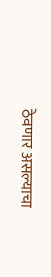ठेवणार असल्याचा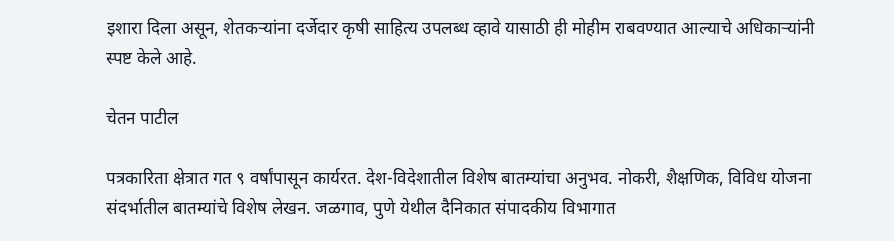इशारा दिला असून, शेतकऱ्यांना दर्जेदार कृषी साहित्य उपलब्ध व्हावे यासाठी ही मोहीम राबवण्यात आल्याचे अधिकाऱ्यांनी स्पष्ट केले आहे.

चेतन पाटील

पत्रकारिता क्षेत्रात गत ९ वर्षांपासून कार्यरत. देश-विदेशातील विशेष बातम्यांचा अनुभव. नोकरी, शैक्षणिक, विविध योजना संदर्भातील बातम्यांचे विशेष लेखन. जळगाव, पुणे येथील दैनिकात संपादकीय विभागात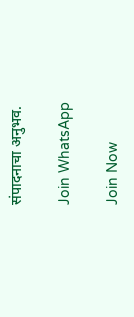संपादनाचा अनुभव.

Join WhatsApp

Join Now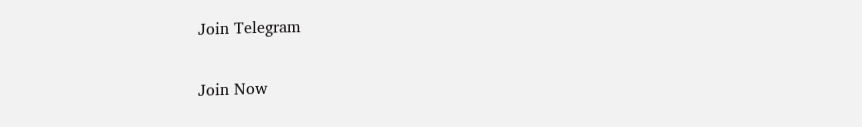Join Telegram

Join Now